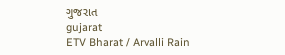ગુજરાત
gujarat
ETV Bharat / Arvalli Rain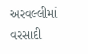અરવલ્લીમાં વરસાદી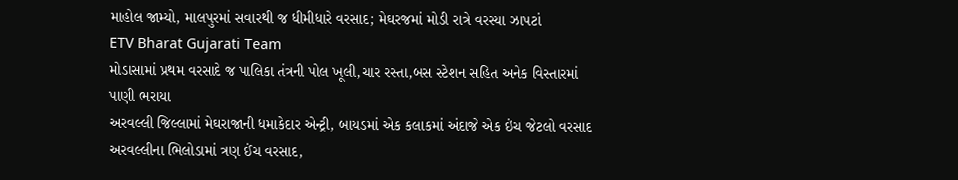માહોલ જામ્યો, માલપુરમાં સવારથી જ ધીમીધારે વરસાદ; મેઘરજમાં મોડી રાત્રે વરસ્યા ઝાપટાં
ETV Bharat Gujarati Team
મોડાસામાં પ્રથમ વરસાદે જ પાલિકા તંત્રની પોલ ખૂલી,ચાર રસ્તા,બસ સ્ટેશન સહિત અનેક વિસ્તારમાં પાણી ભરાયા
અરવલ્લી જિલ્લામાં મેઘરાજાની ધમાકેદાર એન્ટ્રી, બાયડમાં એક કલાકમાં અંદાજે એક ઇંચ જેટલો વરસાદ
અરવલ્લીના ભિલોડામાં ત્રણ ઈંચ વરસાદ,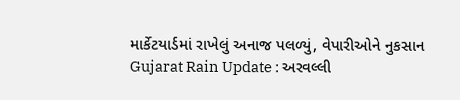માર્કેટયાર્ડમાં રાખેલું અનાજ પલળ્યું, વેપારીઓને નુકસાન
Gujarat Rain Update : અરવલ્લી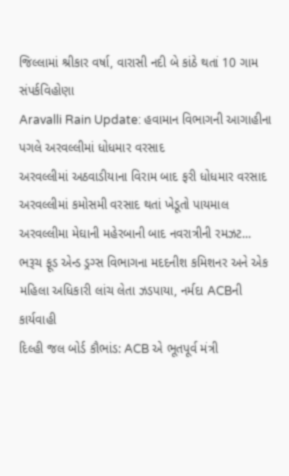જિલ્લામાં શ્રીકાર વર્ષા, વારાસી નદી બે કાંઠે થતાં 10 ગામ સંપર્કવિહોણા
Aravalli Rain Update: હવામાન વિભાગની આગાહીના પગલે અરવલ્લીમાં ધોધમાર વરસાદ
અરવલ્લીમાં અઠવાડીયાના વિરામ બાદ ફરી ધોધમાર વરસાદ
અરવલ્લીમાં કમોસમી વરસાદ થતાં ખેડૂતો પાયમાલ
અરવલ્લીમા મેઘાની મહેરબાની બાદ નવરાત્રીની રમઝટ...
ભરૂચ ફૂડ એન્ડ ડ્રગ્સ વિભાગના મદદનીશ કમિશનર અને એક મહિલા અધિકારી લાંચ લેતા ઝડપાયા, નર્મદા ACBની કાર્યવાહી
દિલ્હી જલ બોર્ડ કૌભાંડ: ACB એ ભૂતપૂર્વ મંત્રી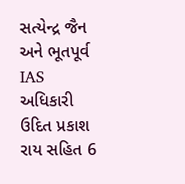સત્યેન્દ્ર જૈન અને ભૂતપૂર્વ IAS અધિકારી ઉદિત પ્રકાશ રાય સહિત 6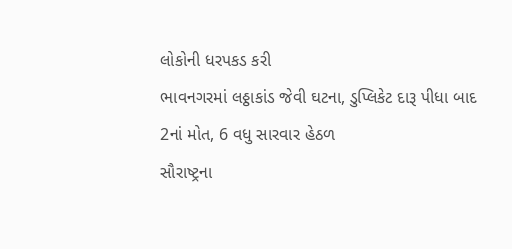લોકોની ધરપકડ કરી
ભાવનગરમાં લઠ્ઠાકાંડ જેવી ઘટના, ડુપ્લિકેટ દારૂ પીધા બાદ 2નાં મોત, 6 વધુ સારવાર હેઠળ
સૌરાષ્ટ્રના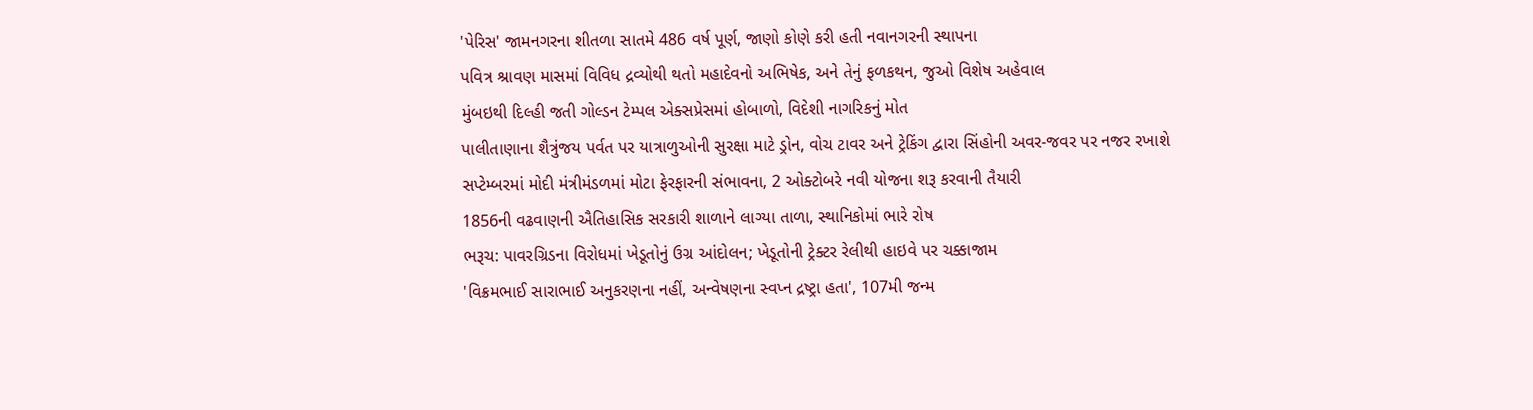'પેરિસ' જામનગરના શીતળા સાતમે 486 વર્ષ પૂર્ણ, જાણો કોણે કરી હતી નવાનગરની સ્થાપના
પવિત્ર શ્રાવણ માસમાં વિવિધ દ્રવ્યોથી થતો મહાદેવનો અભિષેક, અને તેનું ફળકથન, જુઓ વિશેષ અહેવાલ
મુંબઇથી દિલ્હી જતી ગોલ્ડન ટેમ્પલ એક્સપ્રેસમાં હોબાળો, વિદેશી નાગરિકનું મોત
પાલીતાણાના શૈત્રુંજય પર્વત પર યાત્રાળુઓની સુરક્ષા માટે ડ્રોન, વોચ ટાવર અને ટ્રેકિંગ દ્વારા સિંહોની અવર-જવર પર નજર રખાશે
સપ્ટેમ્બરમાં મોદી મંત્રીમંડળમાં મોટા ફેરફારની સંભાવના, 2 ઓક્ટોબરે નવી યોજના શરૂ કરવાની તૈયારી
1856ની વઢવાણની ઐતિહાસિક સરકારી શાળાને લાગ્યા તાળા, સ્થાનિકોમાં ભારે રોષ
ભરૂચ: પાવરગ્રિડના વિરોધમાં ખેડૂતોનું ઉગ્ર આંદોલન; ખેડૂતોની ટ્રેક્ટર રેલીથી હાઇવે પર ચક્કાજામ
'વિક્રમભાઈ સારાભાઈ અનુકરણના નહીં, અન્વેષણના સ્વપ્ન દ્રષ્ટ્રા હતા', 107મી જન્મ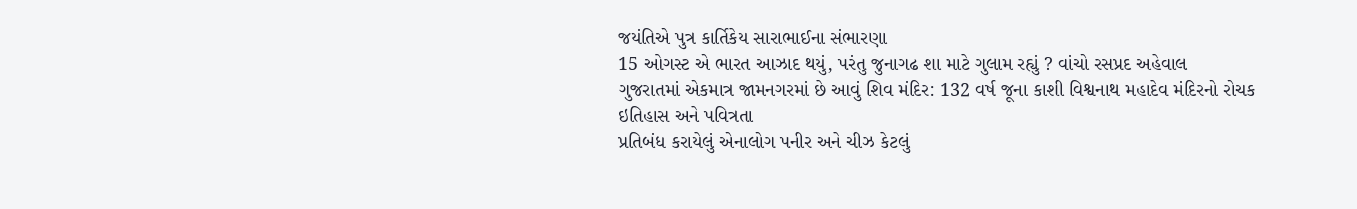જયંતિએ પુત્ર કાર્તિકેય સારાભાઈના સંભારણા
15 ઓગસ્ટ એ ભારત આઝાદ થયું, પરંતુ જુનાગઢ શા માટે ગુલામ રહ્યું ? વાંચો રસપ્રદ અહેવાલ
ગુજરાતમાં એકમાત્ર જામનગરમાં છે આવું શિવ મંદિર: 132 વર્ષ જૂના કાશી વિશ્વનાથ મહાદેવ મંદિરનો રોચક ઇતિહાસ અને પવિત્રતા
પ્રતિબંધ કરાયેલું એનાલોગ પનીર અને ચીઝ કેટલું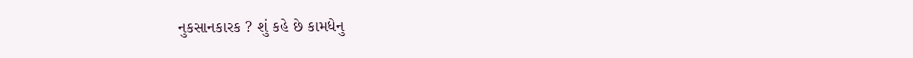નુકસાનકારક ? શું કહે છે કામધેનુ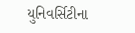યુનિવર્સિટીના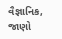વૈજ્ઞાનિક, જાણો